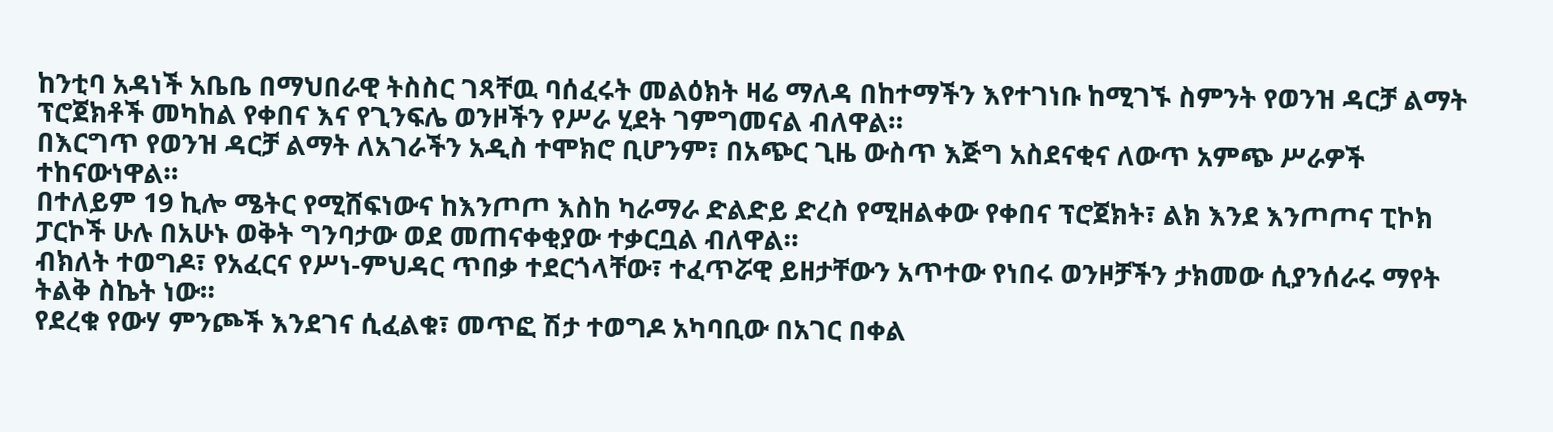ከንቲባ አዳነች አቤቤ በማህበራዊ ትስስር ገጻቸዉ ባሰፈሩት መልዕክት ዛሬ ማለዳ በከተማችን እየተገነቡ ከሚገኙ ስምንት የወንዝ ዳርቻ ልማት ፕሮጀክቶች መካከል የቀበና እና የጊንፍሌ ወንዞችን የሥራ ሂደት ገምግመናል ብለዋል።
በእርግጥ የወንዝ ዳርቻ ልማት ለአገራችን አዲስ ተሞክሮ ቢሆንም፣ በአጭር ጊዜ ውስጥ እጅግ አስደናቂና ለውጥ አምጭ ሥራዎች ተከናውነዋል።
በተለይም 19 ኪሎ ሜትር የሚሸፍነውና ከእንጦጦ እስከ ካራማራ ድልድይ ድረስ የሚዘልቀው የቀበና ፕሮጀክት፣ ልክ እንደ እንጦጦና ፒኮክ ፓርኮች ሁሉ በአሁኑ ወቅት ግንባታው ወደ መጠናቀቂያው ተቃርቧል ብለዋል።
ብክለት ተወግዶ፣ የአፈርና የሥነ-ምህዳር ጥበቃ ተደርጎላቸው፣ ተፈጥሯዊ ይዘታቸውን አጥተው የነበሩ ወንዞቻችን ታክመው ሲያንሰራሩ ማየት ትልቅ ስኬት ነው።
የደረቁ የውሃ ምንጮች እንደገና ሲፈልቁ፣ መጥፎ ሽታ ተወግዶ አካባቢው በአገር በቀል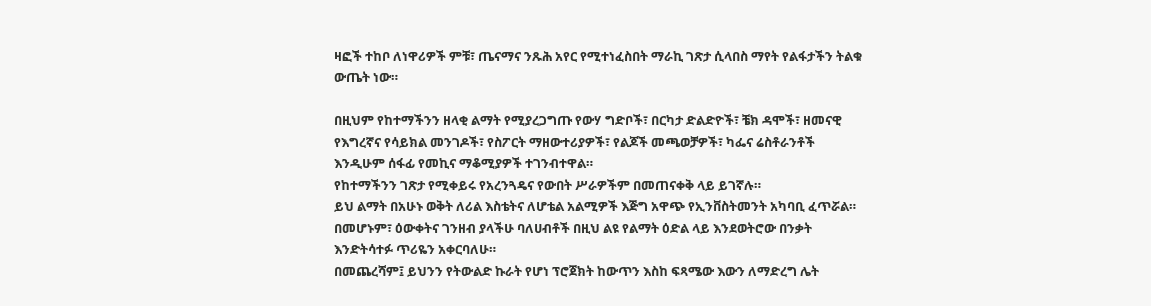ዛፎች ተከቦ ለነዋሪዎች ምቹ፣ ጤናማና ንጹሕ አየር የሚተነፈስበት ማራኪ ገጽታ ሲላበስ ማየት የልፋታችን ትልቁ ውጤት ነው።

በዚህም የከተማችንን ዘላቂ ልማት የሚያረጋግጡ የውሃ ግድቦች፣ በርካታ ድልድዮች፣ ቼክ ዳሞች፣ ዘመናዊ የእግረኛና የሳይክል መንገዶች፣ የስፖርት ማዘውተሪያዎች፣ የልጆች መጫወቻዎች፣ ካፌና ሬስቶራንቶች እንዲሁም ሰፋፊ የመኪና ማቆሚያዎች ተገንብተዋል።
የከተማችንን ገጽታ የሚቀይሩ የአረንጓዴና የውበት ሥራዎችም በመጠናቀቅ ላይ ይገኛሉ።
ይህ ልማት በአሁኑ ወቅት ለሪል እስቴትና ለሆቴል አልሚዎች እጅግ አዋጭ የኢንቨስትመንት አካባቢ ፈጥሯል።
በመሆኑም፣ ዕውቀትና ገንዘብ ያላችሁ ባለሀብቶች በዚህ ልዩ የልማት ዕድል ላይ እንደወትሮው በንቃት እንድትሳተፉ ጥሪዬን አቀርባለሁ።
በመጨረሻም፤ ይህንን የትውልድ ኩራት የሆነ ፕሮጀክት ከውጥን እስከ ፍጻሜው እውን ለማድረግ ሌት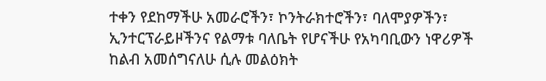ተቀን የደከማችሁ አመራሮችን፣ ኮንትራክተሮችን፣ ባለሞያዎችን፣ ኢንተርፕራይዞችንና የልማቱ ባለቤት የሆናችሁ የአካባቢውን ነዋሪዎች ከልብ አመሰግናለሁ ሲሉ መልዕክት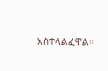አስተላልፈዋል።